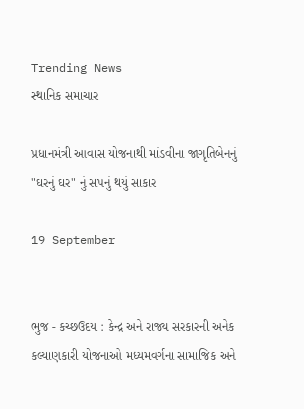Trending News
સ્થાનિક સમાચાર

પ્રધાનમંત્રી આવાસ યોજનાથી માંડવીના જાગૃતિબેનનું "ઘરનું ઘર" નું સપનું થયું સાકાર

19 September


ભુજ - કચ્છઉદય : કેન્દ્ર અને રાજ્ય સરકારની અનેક કલ્યાણકારી યોજનાઓ મધ્યમવર્ગના સામાજિક અને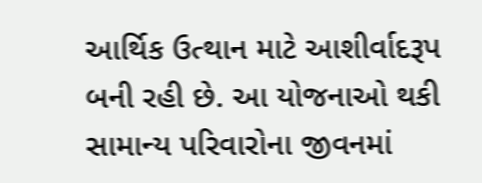આર્થિક ઉત્થાન માટે આશીર્વાદરૂપ બની રહી છે. આ યોજનાઓ થકી સામાન્ય પરિવારોના જીવનમાં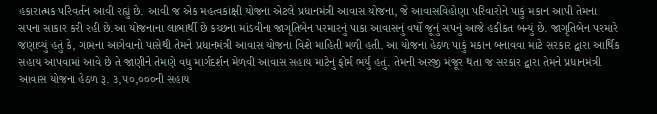હકારાત્મક પરિવર્તન આવી રહ્યું છે. આવી જ એક મહત્વકાંક્ષી યોજના એટલે પ્રધાનમંત્રી આવાસ યોજના, જે આવાસવિહોણા પરિવારોને પાકું મકાન આપી તેમના સપના સાકાર કરી રહી છે.આ યોજનાના લાભાર્થી છે કચ્છના માંડવીના જાગૃતિબેન પરમારનું પાકા આવાસનું વર્ષો જૂનું સપનું આજે હકીકત બન્યું છે. જાગૃતિબેન પરમારે જણાવ્યું હતું કે, ગામના આગેવાનો પાસેથી તેમને પ્રધાનમંત્રી આવાસ યોજના વિશે માહિતી મળી હતી. આ યોજના હેઠળ પાકું મકાન બનાવવા માટે સરકાર દ્વારા આર્થિક સહાય આપવામાં આવે છે તે જાણીને તેમણે વધુ માર્ગદર્શન મેળવી આવાસ સહાય માટેનું ફોર્મ ભર્યું હતું. તેમની અરજી મંજૂર થતા જ સરકાર દ્વારા તેમને પ્રધાનમંત્રી આવાસ યોજના હેઠળ રૂ. ૩,૫૦,૦૦૦ની સહાય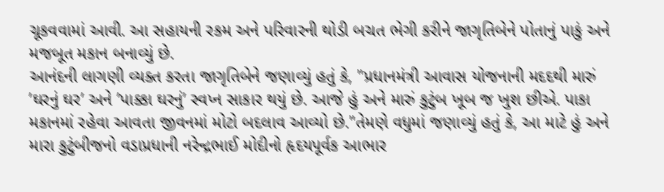ચૂકવવામાં આવી. આ સહાયની રકમ અને પરિવારની થોડી બચત ભેગી કરીને જાગૃતિબેને પોતાનું પાકું અને મજબૂત મકાન બનાવ્યું છે.
આનંદની લાગણી વ્યક્ત કરતા જાગૃતિબેને જણાવ્યું હતું કે, "પ્રધાનમંત્રી આવાસ યોજનાની મદદથી મારું ’ઘરનું ઘર’ અને ’પાક્કા ઘરનું’ સ્વપ્ન સાકાર થયું છે. આજે હું અને મારું કુટુંબ ખૂબ જ ખુશ છીએ. પાકા મકાનમાં રહેવા આવતા જીવનમાં મોટો બદલાવ આવ્યો છે."તેમણે વધુમાં જણાવ્યું હતું કે, આ માટે હું અને મારા કુટુંબીજનો વડાપ્રધાની નરેન્દ્રભાઈ મોદીનો હૃદયપૂર્વક આભાર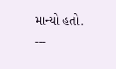માન્યો હતો.
---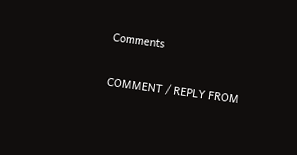Comments

COMMENT / REPLY FROM